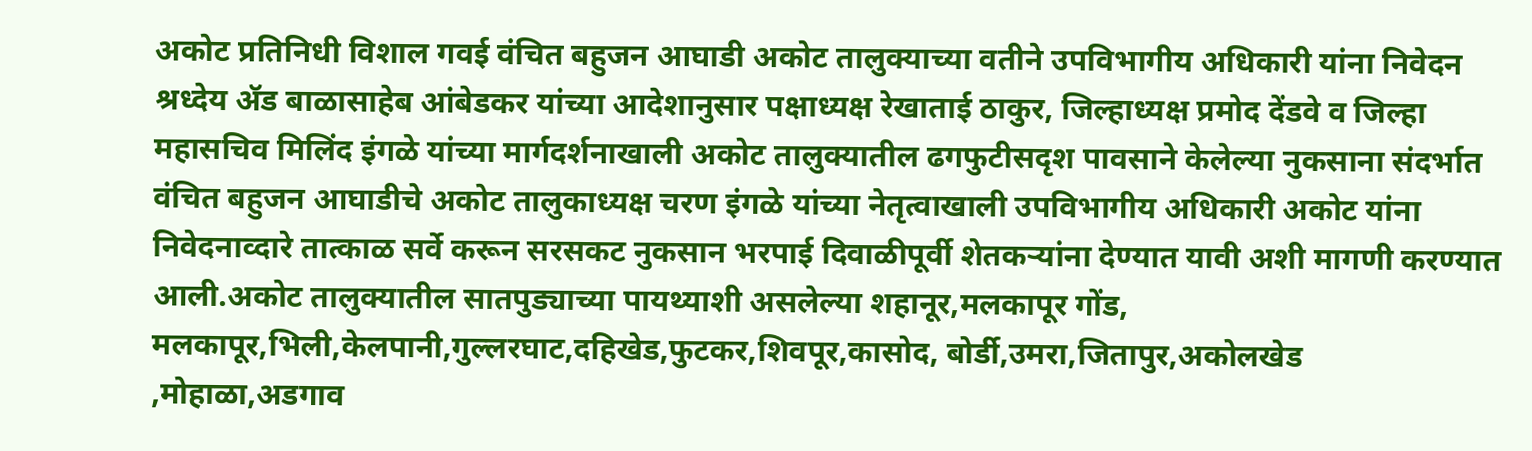अकोट प्रतिनिधी विशाल गवई वंचित बहुजन आघाडी अकोट तालुक्याच्या वतीने उपविभागीय अधिकारी यांना निवेदन श्रध्देय ॲड बाळासाहेब आंबेडकर यांच्या आदेशानुसार पक्षाध्यक्ष रेखाताई ठाकुर, जिल्हाध्यक्ष प्रमोद देंडवे व जिल्हा महासचिव मिलिंद इंगळे यांच्या मार्गदर्शनाखाली अकोट तालुक्यातील ढगफुटीसदृश पावसाने केलेल्या नुकसाना संदर्भात वंचित बहुजन आघाडीचे अकोट तालुकाध्यक्ष चरण इंगळे यांच्या नेतृत्वाखाली उपविभागीय अधिकारी अकोट यांना निवेदनाव्दारे तात्काळ सर्वे करून सरसकट नुकसान भरपाई दिवाळीपूर्वी शेतकऱ्यांना देण्यात यावी अशी मागणी करण्यात आली.अकोट तालुक्यातील सातपुड्याच्या पायथ्याशी असलेल्या शहानूर,मलकापूर गोंड, मलकापूर,भिली,केलपानी,गुल्लरघाट,दहिखेड,फुटकर,शिवपूर,कासोद, बोर्डी,उमरा,जितापुर,अकोलखेड ,मोहाळा,अडगाव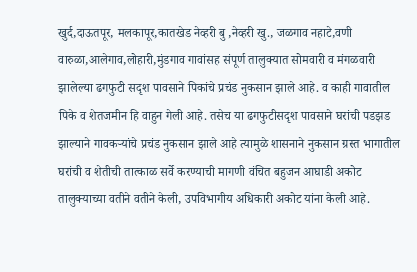खुर्द,दाऊतपूर, मलकापूर,कातखेड नेव्हरी बु ,नेव्हरी खु., जळगाव नहाटे,वणी वारुळा,आलेगाव,लोहारी,मुंडगाव गावांसह संपूर्ण तालुक्यात सोमवारी व मंगळवारी झालेल्या ढगफुटी सदृश पावसाने पिकांचे प्रचंड नुकसान झाले आहे. व काही गावातील पिके व शेतजमीन हि वाहुन गेली आहे. तसेच या ढगफुटीसदृश पावसाने घरांची पडझड झाल्याने गावकऱ्यांचे प्रचंड नुकसान झाले आहे त्यामुळे शासनाने नुकसान ग्रस्त भागातील घरांची व शेतीची तात्काळ सर्वे करण्याची मागणी वंचित बहुजन आघाडी अकोट तालुक्याच्या वतीने वतीने केली, उपविभागीय अधिकारी अकोट यांना केली आहे.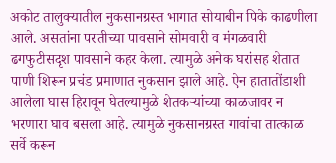अकोट तालुक्यातील नुकसानग्रस्त भागात सोयाबीन पिके काढणीला आले. असतांना परतीच्या पावसाने सोमवारी व मंगळवारी ढगफुटीसदृश पावसाने कहर केला. त्यामुळे अनेक घरांसह शेतात पाणी शिरून प्रचंड प्रमाणात नुकसान झाले आहे. ऐन हातातोंडाशी आलेला घास हिरावून घेतल्यामुळे शेतकऱ्यांच्या काळजावर न भरणारा घाव बसला आहे. त्यामुळे नुकसानग्रस्त गावांचा तात्काळ सर्वे करून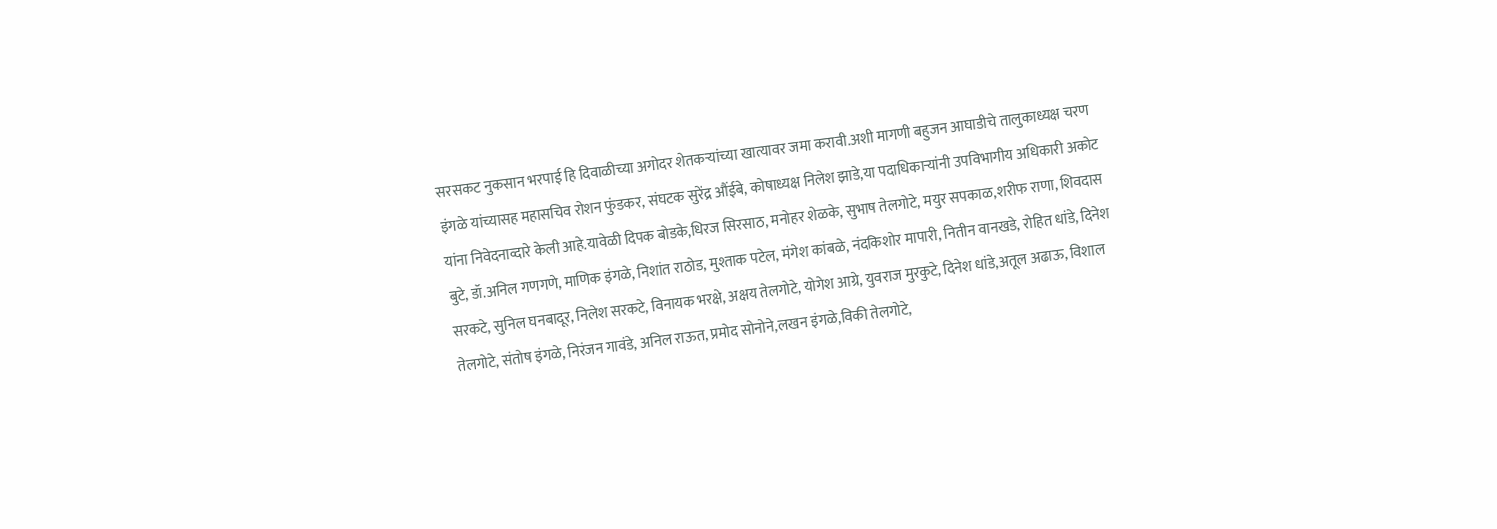सरसकट नुकसान भरपाई हि दिवाळीच्या अगोदर शेतकऱ्यांच्या खात्यावर जमा करावी.अशी मागणी बहुजन आघाडीचे तालुकाध्यक्ष चरण इंगळे यांच्यासह महासचिव रोशन फुंडकर, संघटक सुरेंद्र औंईबे, कोषाध्यक्ष निलेश झाडे,या पदाधिकाऱ्यांनी उपविभागीय अधिकारी अकोट यांना निवेदनाव्दारे केली आहे.यावेळी दिपक बोडके,धिरज सिरसाठ, मनोहर शेळके, सुभाष तेलगोटे, मयुर सपकाळ,शरीफ राणा, शिवदास बुटे, डॉ.अनिल गणगणे, माणिक इंगळे, निशांत राठोड, मुश्ताक पटेल, मंगेश कांबळे, नंदकिशोर मापारी, नितीन वानखडे, रोहित धांडे, दिनेश सरकटे, सुनिल घनबादूर, निलेश सरकटे, विनायक भरक्षे, अक्षय तेलगोटे, योगेश आग्रे, युवराज मुरकुटे, दिनेश धांडे,अतूल अढाऊ, विशाल तेलगोटे, संतोष इंगळे, निरंजन गावंडे, अनिल राऊत, प्रमोद सोनोने,लखन इंगळे,विकी तेलगोटे,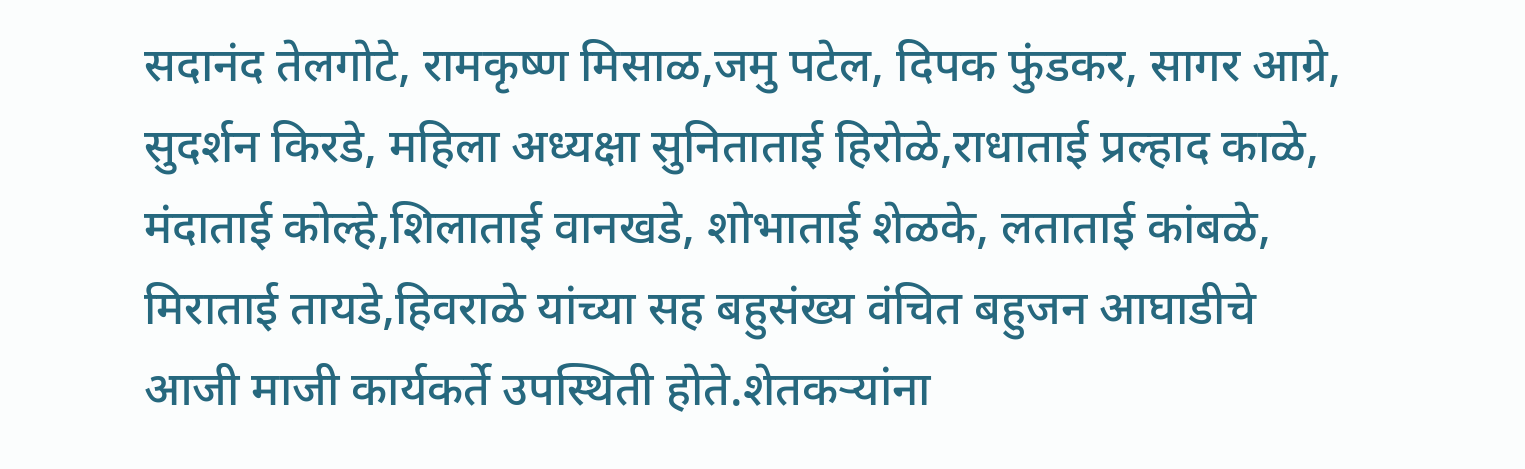सदानंद तेलगोटे, रामकृष्ण मिसाळ,जमु पटेल, दिपक फुंडकर, सागर आग्रे, सुदर्शन किरडे, महिला अध्यक्षा सुनिताताई हिरोळे,राधाताई प्रल्हाद काळे, मंदाताई कोल्हे,शिलाताई वानखडे, शोभाताई शेळके, लताताई कांबळे, मिराताई तायडे,हिवराळे यांच्या सह बहुसंख्य वंचित बहुजन आघाडीचे आजी माजी कार्यकर्ते उपस्थिती होते.शेतकऱ्यांना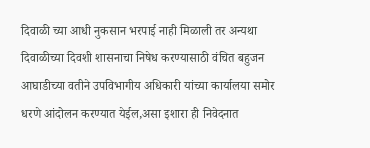दिवाळी च्या आधी नुकसान भरपाई नाही मिळाली तर अन्यथा दिवाळीच्या दिवशी शासनाचा निषेध करण्यासाठी वंचित बहुजन आघाडीच्या वतीने उपविभागीय अधिकारी यांच्या कार्यालया समोर धरणे आंदोलन करण्यात येईल,असा इशारा ही निवेदनात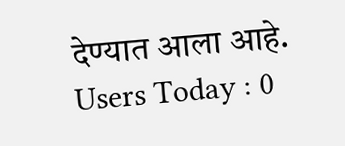देण्यात आला आहे.
Users Today : 0